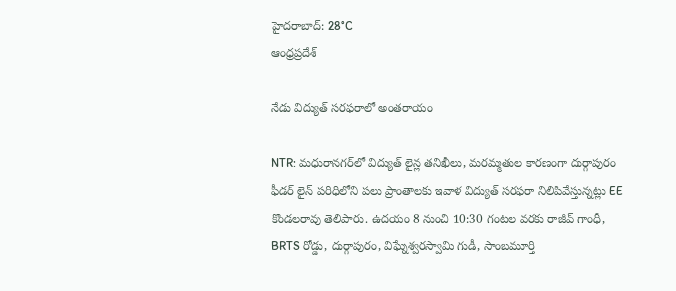హైదరాబాద్: 28°C
ఆంధ్రప్రదేశ్

నేడు విద్యుత్ సరఫరాలో అంతరాయం

NTR: మధురానగర్‌లో విద్యుత్ లైన్ల తనిఖీలు, మరమ్మతుల కారణంగా దుర్గాపురం ఫీడర్ లైన్ పరిధిలోని పలు ప్రాంతాలకు ఇవాళ విద్యుత్ సరఫరా నిలిపివేస్తున్నట్లు EE కొండలరావు తెలిపారు. ఉదయం 8 నుంచి 10:30 గంటల వరకు రాజీవ్ గాంధీ, BRTS రోడ్డు, దుర్గాపురం, విఘ్నేశ్వరస్వామి గుడీ, సాంబమూర్తి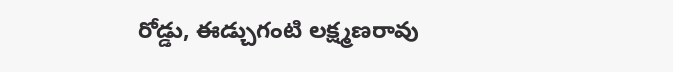రోడ్డు, ఈడ్చుగంటి లక్ష్మణరావు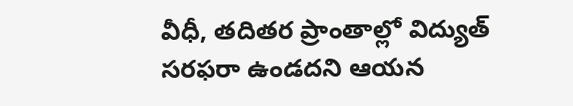వీధీ, తదితర ప్రాంతాల్లో విద్యుత్ సరఫరా ఉండదని ఆయన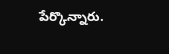పేర్కొన్నారు.